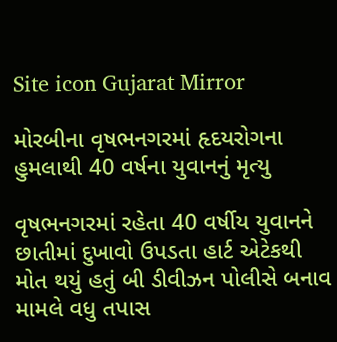Site icon Gujarat Mirror

મોરબીના વૃષભનગરમાં હૃદયરોગના હુમલાથી 40 વર્ષના યુવાનનું મૃત્યુ

વૃષભનગરમાં રહેતા 40 વર્ષીય યુવાનને છાતીમાં દુખાવો ઉપડતા હાર્ટ એટેકથી મોત થયું હતું બી ડીવીઝન પોલીસે બનાવ મામલે વધુ તપાસ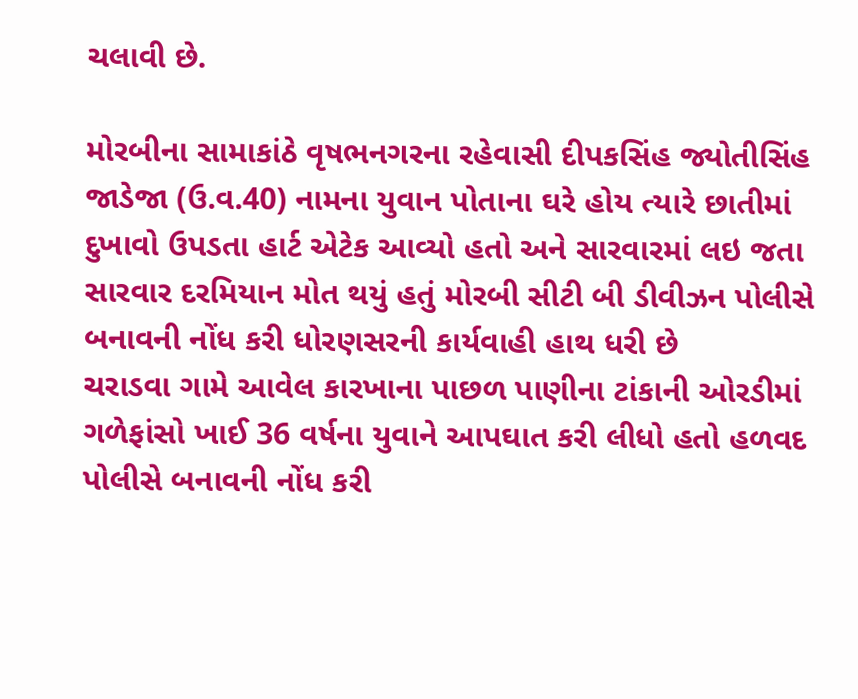ચલાવી છે.

મોરબીના સામાકાંઠે વૃષભનગરના રહેવાસી દીપકસિંહ જ્યોતીસિંહ જાડેજા (ઉ.વ.40) નામના યુવાન પોતાના ઘરે હોય ત્યારે છાતીમાં દુખાવો ઉપડતા હાર્ટ એટેક આવ્યો હતો અને સારવારમાં લઇ જતા સારવાર દરમિયાન મોત થયું હતું મોરબી સીટી બી ડીવીઝન પોલીસે બનાવની નોંધ કરી ધોરણસરની કાર્યવાહી હાથ ધરી છે
ચરાડવા ગામે આવેલ કારખાના પાછળ પાણીના ટાંકાની ઓરડીમાં ગળેફાંસો ખાઈ 36 વર્ષના યુવાને આપઘાત કરી લીધો હતો હળવદ પોલીસે બનાવની નોંધ કરી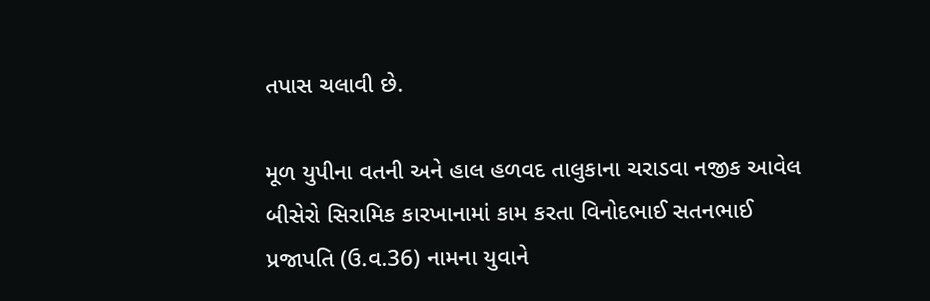તપાસ ચલાવી છે.

મૂળ યુપીના વતની અને હાલ હળવદ તાલુકાના ચરાડવા નજીક આવેલ બીસેરો સિરામિક કારખાનામાં કામ કરતા વિનોદભાઈ સતનભાઈ પ્રજાપતિ (ઉ.વ.36) નામના યુવાને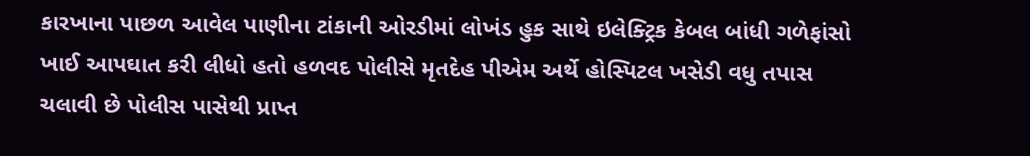કારખાના પાછળ આવેલ પાણીના ટાંકાની ઓરડીમાં લોખંડ હુક સાથે ઇલેક્ટ્રિક કેબલ બાંધી ગળેફાંસો ખાઈ આપઘાત કરી લીધો હતો હળવદ પોલીસે મૃતદેહ પીએમ અર્થે હોસ્પિટલ ખસેડી વધુ તપાસ ચલાવી છે પોલીસ પાસેથી પ્રાપ્ત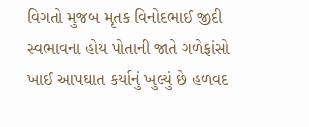વિગતો મુજબ મૃતક વિનોદભાઈ જીદી સ્વભાવના હોય પોતાની જાતે ગળેફાંસો ખાઈ આપઘાત કર્યાનું ખુલ્યું છે હળવદ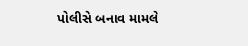પોલીસે બનાવ મામલે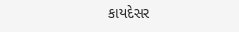કાયદેસર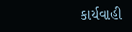કાર્યવાહી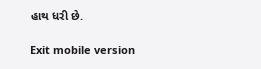હાથ ધરી છે.

Exit mobile version